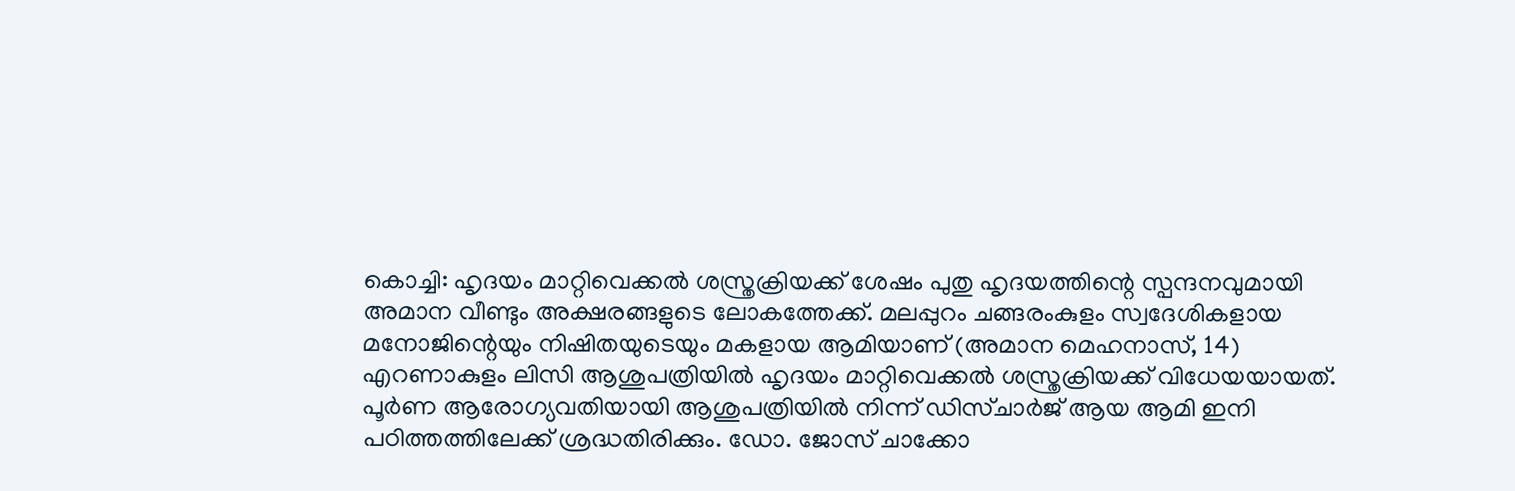കൊച്ചി: ഹൃദയം മാറ്റിവെക്കൽ ശസ്ത്രക്രിയക്ക് ശേഷം പുതു ഹൃദയത്തിന്റെ സ്പന്ദനവുമായി അമാന വീണ്ടും അക്ഷരങ്ങളുടെ ലോകത്തേക്ക്. മലപ്പുറം ചങ്ങരംകുളം സ്വദേശികളായ മനോജിന്റെയും നിഷിതയുടെയും മകളായ ആമിയാണ് (അമാന മെഹനാസ്, 14) എറണാകുളം ലിസി ആശുപത്രിയിൽ ഹൃദയം മാറ്റിവെക്കൽ ശസ്ത്രക്രിയക്ക് വിധേയയായത്.
പൂർണ ആരോഗ്യവതിയായി ആശുപത്രിയിൽ നിന്ന് ഡിസ്ചാർജ് ആയ ആമി ഇനി പഠിത്തത്തിലേക്ക് ശ്രദ്ധതിരിക്കും. ഡോ. ജോസ് ചാക്കോ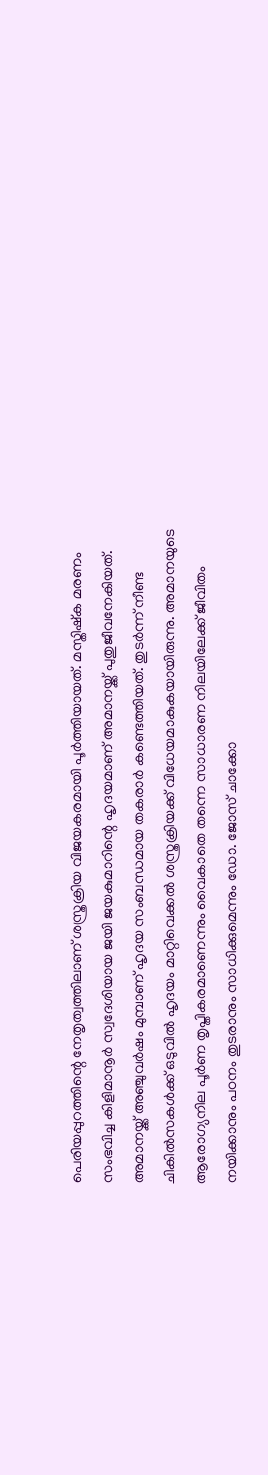പെരിയപ്പുറത്തിന്റെ നേതൃത്വത്തിലാണ് ശസ്ത്രക്രിയ വിജയകരമായി പൂർത്തിയായത്. മസ്തിഷ്ക മരണം സംഭവിച്ച കിളിമാനൂർ സ്വദേശിയായ ജയി ജയകുമാറിന്റെ ഹൃദയമാണ് അമാനയ്ക്ക് പുതുജീവനേകിയത്.
അമാനയ്ക്ക് അഞ്ചുവർഷം മുമ്പാണ് ഹൃദയ സംബന്ധമായ തകരാർ കണ്ടെത്തിയത്. തുടർന്ന് നീണ്ട ചികിൽസകൾക്ക് ഒടുവിൽ ഹൃദയം മാറ്റിവെക്കൽ ശസ്ത്രക്രിയക്ക് വിധേയമാകുകയായിരുന്നു. അമാനയുടെ ആരോഗ്യനില പൂർണ തൃപ്തികരമാണെന്നും വൈകാതെ തന്നെ സാധാരണ നിലയിലേക്ക് ജീവിതം നയിക്കാനും പഠനം തുടരാനും സാധിക്കുമെന്നും ഡോ. ജോസ് ചാക്കോ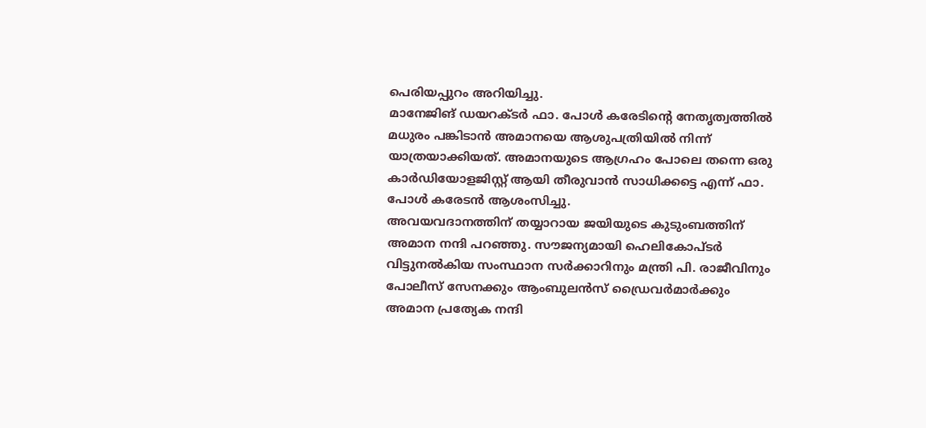പെരിയപ്പുറം അറിയിച്ചു.
മാനേജിങ് ഡയറക്ടർ ഫാ. പോൾ കരേടിന്റെ നേതൃത്വത്തിൽ മധുരം പങ്കിടാൻ അമാനയെ ആശുപത്രിയിൽ നിന്ന് യാത്രയാക്കിയത്. അമാനയുടെ ആഗ്രഹം പോലെ തന്നെ ഒരു കാർഡിയോളജിസ്റ്റ് ആയി തീരുവാൻ സാധിക്കട്ടെ എന്ന് ഫാ. പോൾ കരേടൻ ആശംസിച്ചു.
അവയവദാനത്തിന് തയ്യാറായ ജയിയുടെ കുടുംബത്തിന് അമാന നന്ദി പറഞ്ഞു. സൗജന്യമായി ഹെലികോപ്ടർ വിട്ടുനൽകിയ സംസ്ഥാന സർക്കാറിനും മന്ത്രി പി. രാജീവിനും പോലീസ് സേനക്കും ആംബുലൻസ് ഡ്രൈവർമാർക്കും അമാന പ്രത്യേക നന്ദി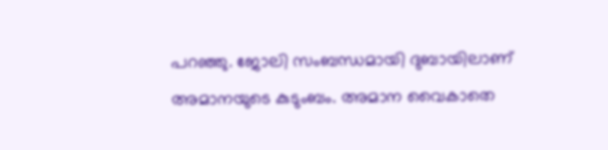പറഞ്ഞു. ജോലി സംബന്ധമായി ദുബായിലാണ് അമാനയുടെ കുടുംബം. അമാന വൈകാതെ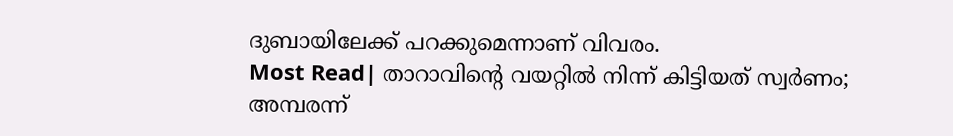ദുബായിലേക്ക് പറക്കുമെന്നാണ് വിവരം.
Most Read| താറാവിന്റെ വയറ്റിൽ നിന്ന് കിട്ടിയത് സ്വർണം; അമ്പരന്ന്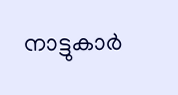നാട്ടുകാർ